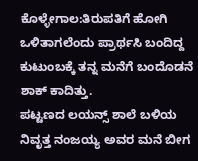ಕೊಳ್ಳೇಗಾಲ:ತಿರುಪತಿಗೆ ಹೋಗಿ ಒಳಿತಾಗಲೆಂದು ಪ್ರಾರ್ಥಸಿ ಬಂದಿದ್ದ ಕುಟುಂಬಕ್ಕೆ ತನ್ನ ಮನೆಗೆ ಬಂದೊಡನೆ ಶಾಕ್ ಕಾದಿತ್ತು.
ಪಟ್ಟಣದ ಲಯನ್ಸ್ ಶಾಲೆ ಬಳಿಯ ನಿವೃತ್ತ ನಂಜಯ್ಯ ಅವರ ಮನೆ ಬೀಗ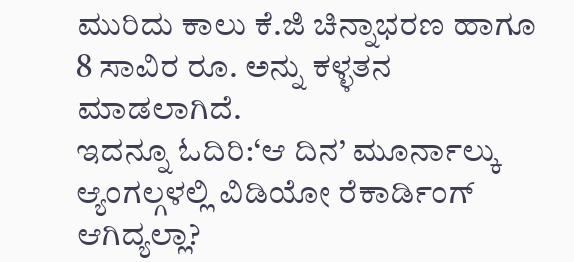ಮುರಿದು ಕಾಲು ಕೆ.ಜಿ ಚಿನ್ನಾಭರಣ ಹಾಗೂ 8 ಸಾವಿರ ರೂ. ಅ‌ನ್ನು ಕಳ್ಳತನ ಮಾಡಲಾಗಿದೆ‌.
ಇದನ್ನೂ ಓದಿರಿ:‘ಆ ದಿನ’ ಮೂರ್ನಾಲ್ಕು ಆ್ಯಂಗಲ್ಗಳಲ್ಲಿ ವಿಡಿಯೋ ರೆಕಾರ್ಡಿಂಗ್ ಆಗಿದ್ಯಲ್ಲಾ?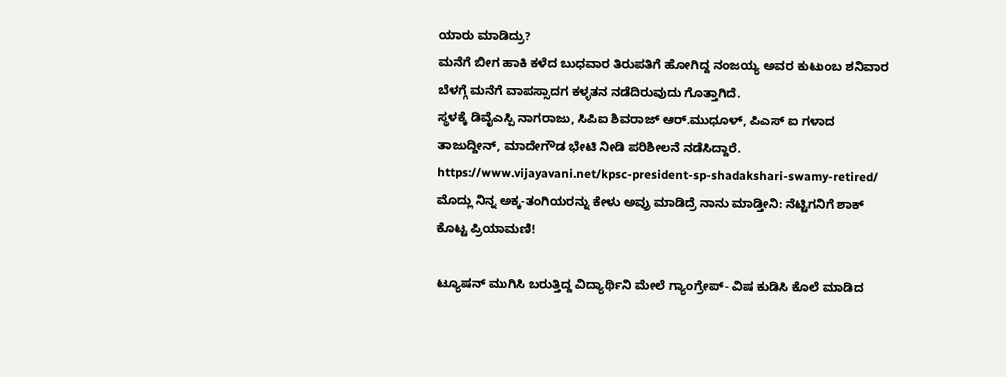ಯಾರು ಮಾಡಿದ್ರು?
ಮನೆಗೆ ಬೀಗ ಹಾಕಿ ಕಳೆದ ಬುಧವಾರ ತಿರುಪತಿಗೆ ಹೋಗಿದ್ದ ನಂಜಯ್ಯ ಅವರ ಕುಟುಂಬ ಶನಿವಾರ ಬೆಳಗ್ಗೆ ಮನೆಗೆ ವಾಪಸ್ಸಾದಗ ಕಳ್ಳತನ ನಡೆದಿರುವುದು ಗೊತ್ತಾಗಿದೆ‌.
ಸ್ಥಳಕ್ಕೆ ಡಿವೈಎಸ್ಪಿ ನಾಗರಾಜು, ಸಿಪಿಐ ಶಿವರಾಜ್ ಆರ್.ಮುಧೂಳ್, ಪಿಎಸ್ ಐ ಗಳಾದ ತಾಜುದ್ದೀನ್, ಮಾದೇಗೌಡ ಭೇಟಿ ನೀಡಿ ಪರಿಶೀಲನೆ ನಡೆಸಿದ್ದಾರೆ‌.
https://www.vijayavani.net/kpsc-president-sp-shadakshari-swamy-retired/
ಮೊದ್ಲು ನಿನ್ನ ಅಕ್ಕ-ತಂಗಿಯರನ್ನು ಕೇಳು ಅವ್ರು ಮಾಡಿದ್ರೆ ನಾನು ಮಾಡ್ತೀನಿ: ನೆಟ್ಟಿಗನಿಗೆ ಶಾಕ್ ಕೊಟ್ಟ ಪ್ರಿಯಾಮಣಿ!

ಟ್ಯೂಷನ್ ಮುಗಿಸಿ ಬರುತ್ತಿದ್ದ ವಿದ್ಯಾರ್ಥಿನಿ ಮೇಲೆ ಗ್ಯಾಂಗ್ರೇಪ್- ವಿಷ ಕುಡಿಸಿ ಕೊಲೆ ಮಾಡಿದ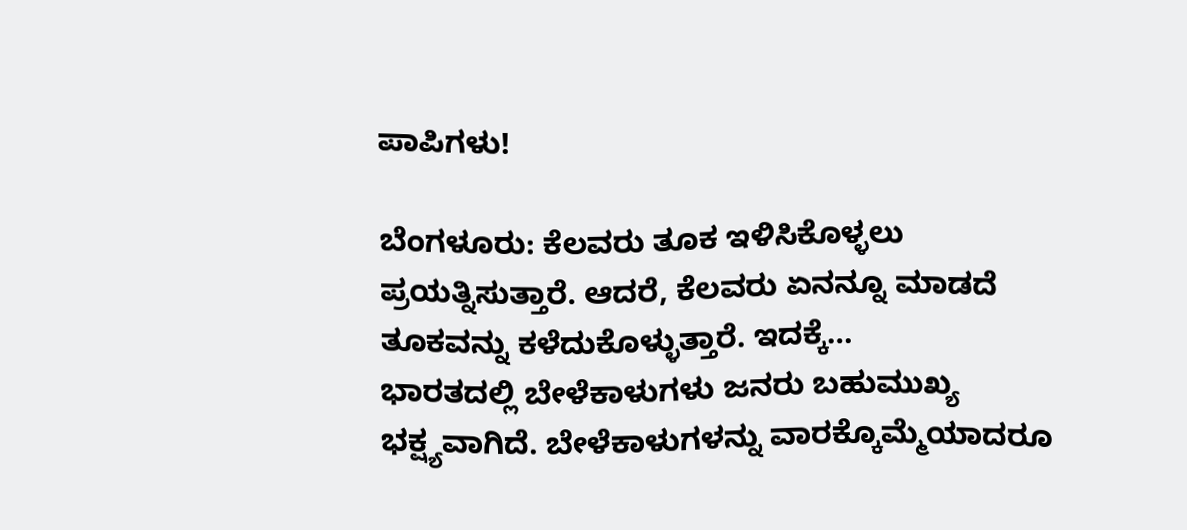ಪಾಪಿಗಳು!

ಬೆಂಗಳೂರು: ಕೆಲವರು ತೂಕ ಇಳಿಸಿಕೊಳ್ಳಲು ಪ್ರಯತ್ನಿಸುತ್ತಾರೆ. ಆದರೆ, ಕೆಲವರು ಏನನ್ನೂ ಮಾಡದೆ ತೂಕವನ್ನು ಕಳೆದುಕೊಳ್ಳುತ್ತಾರೆ. ಇದಕ್ಕೆ…
ಭಾರತದಲ್ಲಿ ಬೇಳೆಕಾಳುಗಳು ಜನರು ಬಹುಮುಖ್ಯ ಭಕ್ಷ್ಯವಾಗಿದೆ. ಬೇಳೆಕಾಳುಗಳನ್ನು ವಾರಕ್ಕೊಮ್ಮೆಯಾದರೂ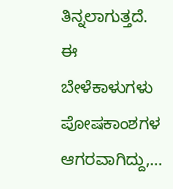ತಿನ್ನಲಾಗುತ್ತದೆ. ಈ ಬೇಳೆಕಾಳುಗಳು ಪೋಷಕಾಂಶಗಳ ಆಗರವಾಗಿದ್ದು,…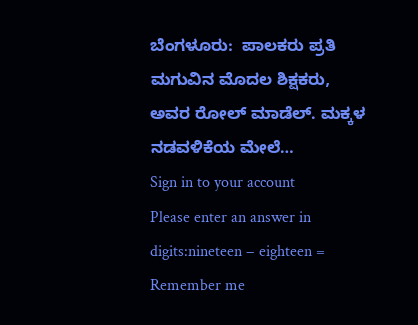ಬೆಂಗಳೂರು:  ಪಾಲಕರು ಪ್ರತಿ ಮಗುವಿನ ಮೊದಲ ಶಿಕ್ಷಕರು, ಅವರ ರೋಲ್ ಮಾಡೆಲ್. ಮಕ್ಕಳ ನಡವಳಿಕೆಯ ಮೇಲೆ…
Sign in to your account
Please enter an answer in digits:nineteen − eighteen =
Remember me